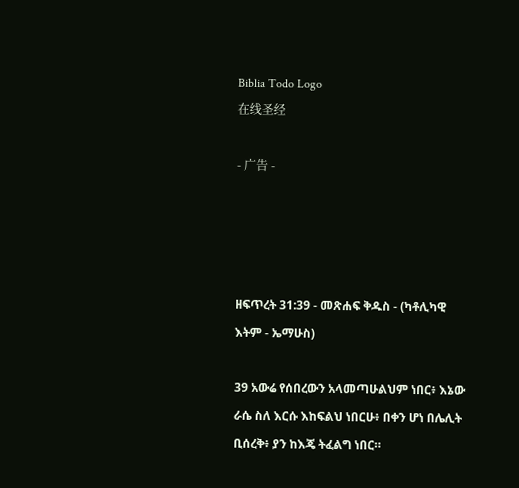Biblia Todo Logo
在线圣经

- 广告 -




ዘፍጥረት 31:39 - መጽሐፍ ቅዱስ - (ካቶሊካዊ እትም - ኤማሁስ)

39 አውሬ የሰበረውን አላመጣሁልህም ነበር፥ እኔው ራሴ ስለ እርሱ እከፍልህ ነበርሁ፥ በቀን ሆነ በሌሊት ቢሰረቅ፥ ያን ከእጄ ትፈልግ ነበር።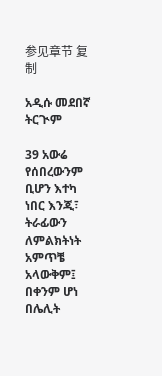参见章节 复制

አዲሱ መደበኛ ትርጒም

39 አውሬ የሰበረውንም ቢሆን እተካ ነበር እንጂ፣ ትራፊውን ለምልክትነት አምጥቼ አላውቅም፤ በቀንም ሆነ በሌሊት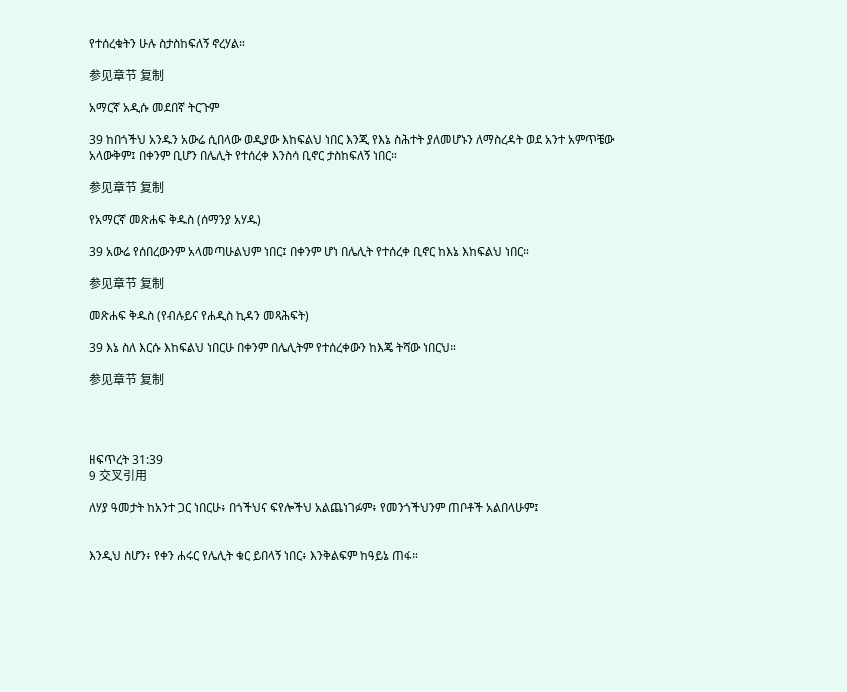የተሰረቁትን ሁሉ ስታስከፍለኝ ኖረሃል።

参见章节 复制

አማርኛ አዲሱ መደበኛ ትርጉም

39 ከበጎችህ አንዱን አውሬ ሲበላው ወዲያው እከፍልህ ነበር እንጂ የእኔ ስሕተት ያለመሆኑን ለማስረዳት ወደ አንተ አምጥቼው አላውቅም፤ በቀንም ቢሆን በሌሊት የተሰረቀ እንስሳ ቢኖር ታስከፍለኝ ነበር።

参见章节 复制

የአማርኛ መጽሐፍ ቅዱስ (ሰማንያ አሃዱ)

39 አውሬ የሰበረውንም አላመጣሁልህም ነበር፤ በቀንም ሆነ በሌሊት የተሰረቀ ቢኖር ከእኔ እከፍልህ ነበር።

参见章节 复制

መጽሐፍ ቅዱስ (የብሉይና የሐዲስ ኪዳን መጻሕፍት)

39 እኔ ስለ እርሱ እከፍልህ ነበርሁ በቀንም በሌሊትም የተሰረቀውን ከእጄ ትሻው ነበርህ።

参见章节 复制




ዘፍጥረት 31:39
9 交叉引用

ለሃያ ዓመታት ከአንተ ጋር ነበርሁ፥ በጎችህና ፍየሎችህ አልጨነገፉም፥ የመንጎችህንም ጠቦቶች አልበላሁም፤


እንዲህ ስሆን፥ የቀን ሐሩር የሌሊት ቁር ይበላኝ ነበር፥ እንቅልፍም ከዓይኔ ጠፋ።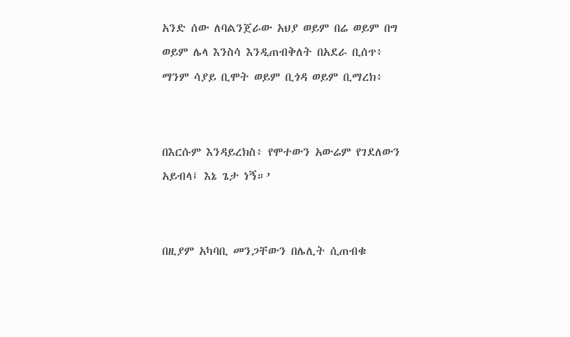አንድ ሰው ለባልንጀራው አህያ ወይም በሬ ወይም በግ ወይም ሌላ እንስሳ እንዲጠብቅለት በአደራ ቢሰጥ፥ ማንም ሳያይ ቢሞት ወይም ቢጎዳ ወይም ቢማረክ፥


በእርሱም እንዳይረክስ፥ የሞተውን አውሬም የገደለውን አይብላ፤ እኔ ጌታ ነኝ።’


በዚያም አካባቢ መንጋቸውን በሌሊት ሲጠብቁ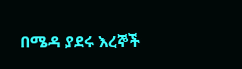በሜዳ ያደሩ እረኞች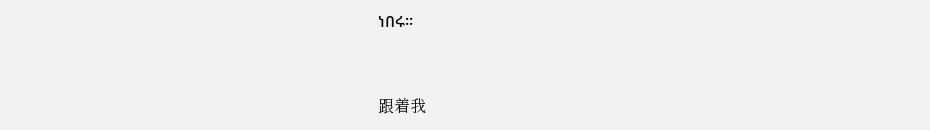ነበሩ።


跟着我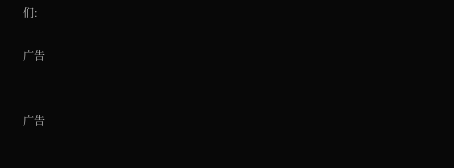们:

广告


广告